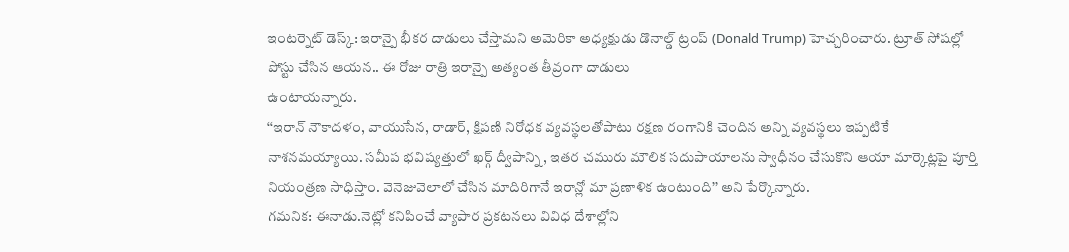ఇంటర్నెట్ డెస్క్: ఇరాన్పై భీకర దాడులు చేస్తామని అమెరికా అధ్యక్షుడు డొనాల్డ్ ట్రంప్ (Donald Trump) హెచ్చరించారు. ట్రూత్ సోషల్లో పోస్టు చేసిన ఆయన.. ఈ రోజు రాత్రి ఇరాన్పై అత్యంత తీవ్రంగా దాడులు
ఉంటాయన్నారు.
‘‘ఇరాన్ నౌకాదళం, వాయుసేన, రాడార్, క్షిపణి నిరోధక వ్యవస్థలతోపాటు రక్షణ రంగానికి చెందిన అన్ని వ్యవస్థలు ఇప్పటికే నాశనమయ్యాయి. సమీప భవిష్యత్తులో ఖర్గ్ ద్వీపాన్ని, ఇతర చమురు మౌలిక సదుపాయాలను స్వాధీనం చేసుకొని ఆయా మార్కెట్లపై పూర్తి నియంత్రణ సాధిస్తాం. వెనెజువెలాలో చేసిన మాదిరిగానే ఇరాన్లో మా ప్రణాళిక ఉంటుంది’’ అని పేర్కొన్నారు.
గమనిక: ఈనాడు.నెట్లో కనిపించే వ్యాపార ప్రకటనలు వివిధ దేశాల్లోని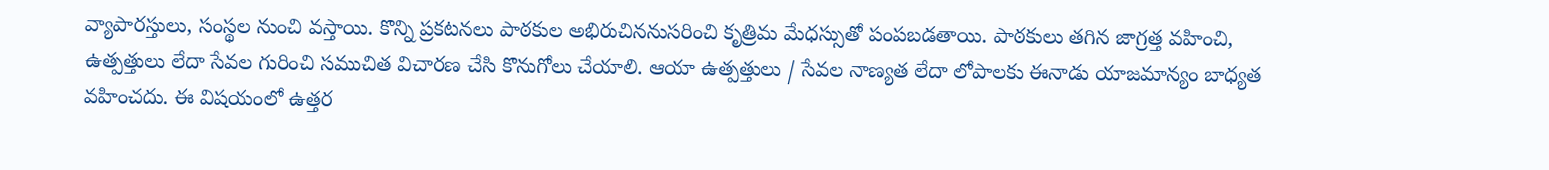వ్యాపారస్తులు, సంస్థల నుంచి వస్తాయి. కొన్ని ప్రకటనలు పాఠకుల అభిరుచిననుసరించి కృత్రిమ మేధస్సుతో పంపబడతాయి. పాఠకులు తగిన జాగ్రత్త వహించి, ఉత్పత్తులు లేదా సేవల గురించి సముచిత విచారణ చేసి కొనుగోలు చేయాలి. ఆయా ఉత్పత్తులు / సేవల నాణ్యత లేదా లోపాలకు ఈనాడు యాజమాన్యం బాధ్యత వహించదు. ఈ విషయంలో ఉత్తర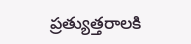ప్రత్యుత్తరాలకి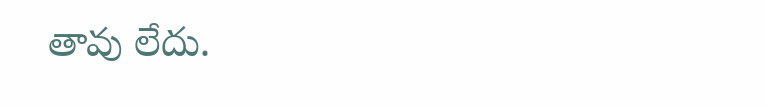తావు లేదు.